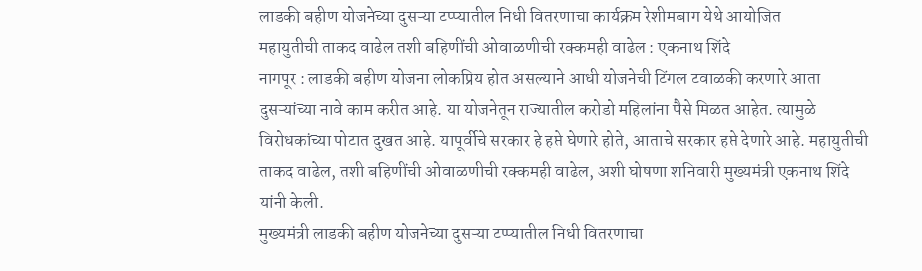लाडकी बहीण योजनेच्या दुसऱ्या टप्प्यातील निधी वितरणाचा कार्यक्रम रेशीमबाग येथे आयोजित
महायुतीची ताकद वाढेल तशी बहिणींची ओवाळणीची रक्कमही वाढेल : एकनाथ शिंदे
नागपूर : लाडकी बहीण योजना लोकप्रिय होत असल्याने आधी योजनेची टिंगल टवाळकी करणारे आता दुसऱ्यांच्या नावे काम करीत आहे. या योजनेतून राज्यातील करोडो महिलांना पैसे मिळत आहेत. त्यामुळे विरोधकांच्या पोटात दुखत आहे. यापूर्वीचे सरकार हे हप्ते घेणारे होते, आताचे सरकार हप्ते देणारे आहे. महायुतीची ताकद वाढेल, तशी बहिणींची ओवाळणीची रक्कमही वाढेल, अशी घोषणा शनिवारी मुख्यमंत्री एकनाथ शिंदे यांनी केली.
मुख्यमंत्री लाडकी बहीण योजनेच्या दुसऱ्या टप्प्यातील निधी वितरणाचा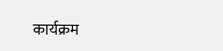कार्यक्रम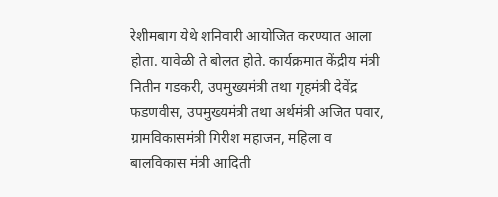रेशीमबाग येथे शनिवारी आयोजित करण्यात आला होता. यावेळी ते बोलत होते. कार्यक्रमात केंद्रीय मंत्री नितीन गडकरी, उपमुख्यमंत्री तथा गृहमंत्री देवेंद्र फडणवीस, उपमुख्यमंत्री तथा अर्थमंत्री अजित पवार, ग्रामविकासमंत्री गिरीश महाजन, महिला व बालविकास मंत्री आदिती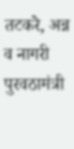तटकरे, अन्न व नागरी पुरवठामंत्री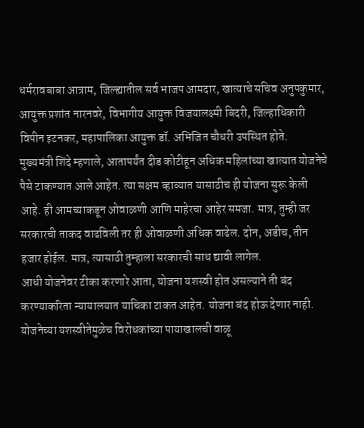धर्मरावबाबा आत्राम, जिल्ह्यातील सर्व भाजप आमदार, खात्याचे सचिव अनुपकुमार, आयुक्त प्रशांत नारनवरे, विभागीय आयुक्त विजयालक्ष्मी बिदरी, जिल्हाधिकारी विपीन इटनकर, महापालिका आयुक्त डॉ. अभिजित चौधरी उपस्थित होते.
मुख्यमंत्री शिंदे म्हणाले, आतापर्यंत दीड कोटीहून अधिक महिलांच्या खात्यात योजनेचे पैसे टाकण्यात आले आहेत. त्या सक्षम व्हाव्यात यासाठीच ही योजना सुरू केली आहे. ही आमच्याकडून ओवाळणी आणि माहेरचा आहेर समजा. मात्र, तुम्ही जर सरकारची ताकद वाढविली तर ही ओवाळणी अधिक वाढेल. दोन, अडीच, तीन हजार होईल. मात्र, त्यासाठी तुम्हाला सरकारची साथ द्यावी लागेल.
आधी योजनेवर टीका करणारे आता, योजना यशस्वी होत असल्याने ती बंद करण्याकरिता न्यायालयात याचिका टाकत आहेत. योजना बंद होऊ देणार नाही. योजनेच्या यशस्वीतेमुळेच विरोधकांच्या पायाखालची वाळू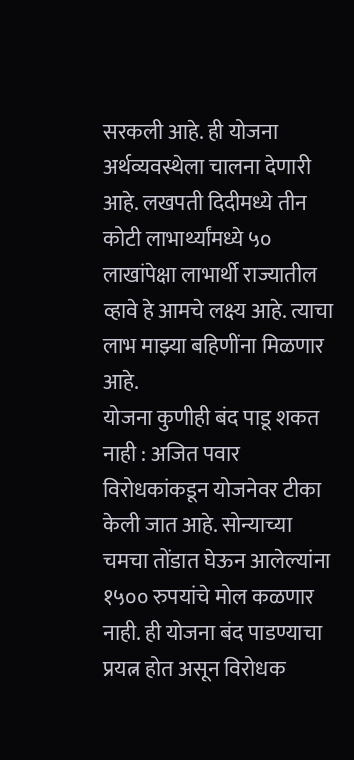सरकली आहे. ही योजना अर्थव्यवस्थेला चालना देणारी आहे. लखपती दिदीमध्ये तीन कोटी लाभार्थ्यांमध्ये ५० लाखांपेक्षा लाभार्थी राज्यातील व्हावे हे आमचे लक्ष्य आहे. त्याचा लाभ माझ्या बहिणींना मिळणार आहे.
योजना कुणीही बंद पाडू शकत नाही : अजित पवार
विरोधकांकडून योजनेवर टीका केली जात आहे. सोन्याच्या चमचा तोंडात घेऊन आलेल्यांना १५०० रुपयांचे मोल कळणार नाही. ही योजना बंद पाडण्याचा प्रयत्न होत असून विरोधक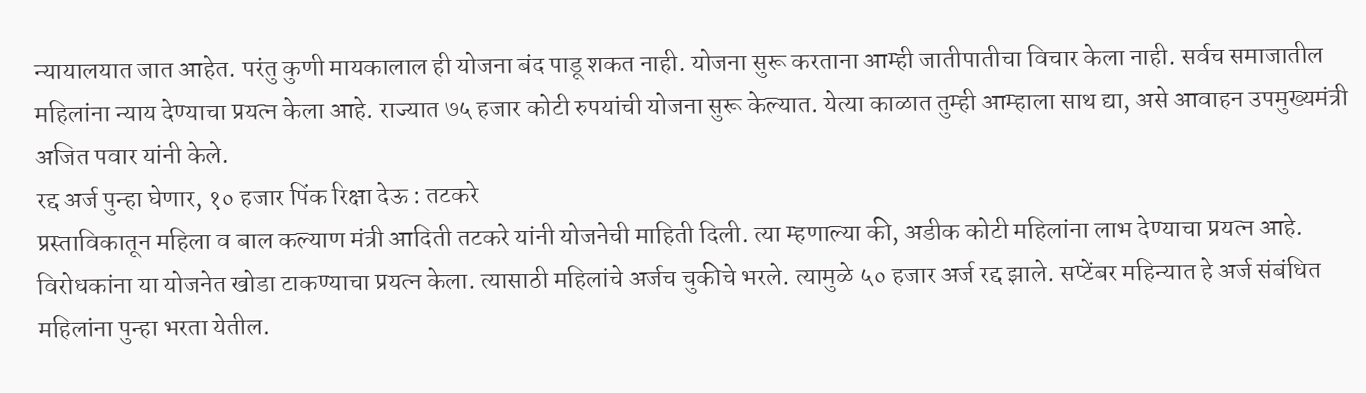न्यायालयात जात आहेत. परंतु कुणी मायकालाल ही योजना बंद पाडू शकत नाही. योजना सुरू करताना आम्ही जातीपातीचा विचार केला नाही. सर्वच समाजातील महिलांना न्याय देण्याचा प्रयत्न केला आहे. राज्यात ७५ हजार कोटी रुपयांची योजना सुरू केल्यात. येत्या काळात तुम्ही आम्हाला साथ द्या, असे आवाहन उपमुख्यमंत्री अजित पवार यांनी केले.
रद्द अर्ज पुन्हा घेणार, १० हजार पिंक रिक्षा देऊ : तटकरे
प्रस्ताविकातून महिला व बाल कल्याण मंत्री आदिती तटकरे यांनी योजनेची माहिती दिली. त्या म्हणाल्या की, अडीक कोटी महिलांना लाभ देण्याचा प्रयत्न आहे. विरोधकांना या योजनेत खोडा टाकण्याचा प्रयत्न केला. त्यासाठी महिलांचे अर्जच चुकीचे भरले. त्यामुळे ५० हजार अर्ज रद्द झाले. सप्टेंबर महिन्यात हे अर्ज संबंधित महिलांना पुन्हा भरता येतील.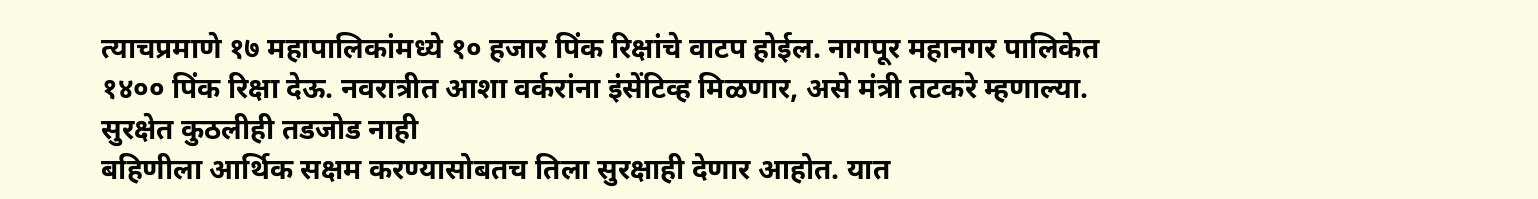त्याचप्रमाणे १७ महापालिकांमध्ये १० हजार पिंक रिक्षांचे वाटप होईल. नागपूर महानगर पालिकेत १४०० पिंक रिक्षा देऊ. नवरात्रीत आशा वर्करांना इंसेंटिव्ह मिळणार, असे मंत्री तटकरे म्हणाल्या.
सुरक्षेत कुठलीही तडजोड नाही
बहिणीला आर्थिक सक्षम करण्यासोबतच तिला सुरक्षाही देणार आहोत. यात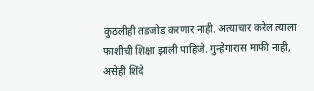कुठलीही तडजोड करणार नाही. अत्याचार करेल त्याला फाशीची शिक्षा झाली पाहिजे. गुन्हेगारास माफी नाही, असेही शिंदे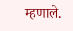म्हणाले.